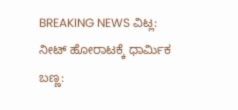BREAKING NEWS ವಿಟ್ಲ: ನೀಟ್ ಹೋರಾಟಕ್ಕೆ ಧಾರ್ಮಿಕ ಬಣ್ಣ: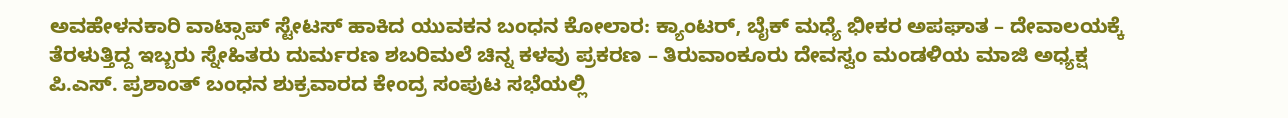ಅವಹೇಳನಕಾರಿ ವಾಟ್ಸಾಪ್ ಸ್ಟೇಟಸ್ ಹಾಕಿದ ಯುವಕನ ಬಂಧನ ಕೋಲಾರ: ಕ್ಯಾಂಟರ್, ಬೈಕ್ ಮಧ್ಯೆ ಭೀಕರ ಅಪಘಾತ – ದೇವಾಲಯಕ್ಕೆ ತೆರಳುತ್ತಿದ್ದ ಇಬ್ಬರು ಸ್ನೇಹಿತರು ದುರ್ಮರಣ ಶಬರಿಮಲೆ ಚಿನ್ನ ಕಳವು ಪ್ರಕರಣ – ತಿರುವಾಂಕೂರು ದೇವಸ್ವಂ ಮಂಡಳಿಯ ಮಾಜಿ ಅಧ್ಯಕ್ಷ ಪಿ.ಎಸ್. ಪ್ರಶಾಂತ್ ಬಂಧನ ಶುಕ್ರವಾರದ ಕೇಂದ್ರ ಸಂಪುಟ ಸಭೆಯಲ್ಲಿ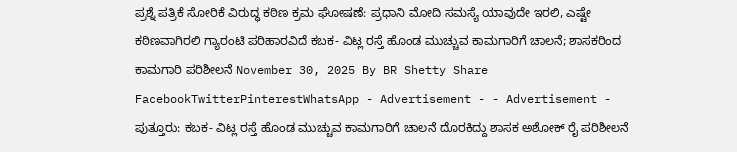ಪ್ರಶ್ನೆ ಪತ್ರಿಕೆ ಸೋರಿಕೆ ವಿರುದ್ಧ ಕಠಿಣ ಕ್ರಮ ಘೋಷಣೆ: ಪ್ರಧಾನಿ ಮೋದಿ ಸಮಸ್ಯೆ ಯಾವುದೇ ಇರಲಿ, ಎಷ್ಟೇ ಕಠಿಣವಾಗಿರಲಿ ಗ್ಯಾರಂಟಿ ಪರಿಹಾರವಿದೆ ಕಬಕ- ವಿಟ್ಲ ರಸ್ತೆ ಹೊಂಡ ಮುಚ್ಚುವ ಕಾಮಗಾರಿಗೆ ಚಾಲನೆ; ಶಾಸಕರಿಂದ ಕಾಮಗಾರಿ ಪರಿಶೀಲನೆ November 30, 2025 By BR Shetty Share FacebookTwitterPinterestWhatsApp - Advertisement - - Advertisement - ಪುತ್ತೂರು: ಕಬಕ- ವಿಟ್ಲ ರಸ್ತೆ ಹೊಂಡ ಮುಚ್ಚುವ ಕಾಮಗಾರಿಗೆ ಚಾಲನೆ ದೊರಕಿದ್ದು ಶಾಸಕ ಅಶೋಕ್ ರೈ ಪರಿಶೀಲನೆ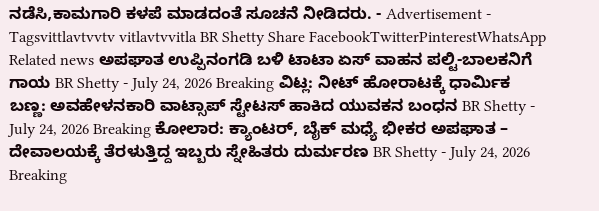ನಡೆಸಿ,ಕಾಮಗಾರಿ ಕಳಪೆ ಮಾಡದಂತೆ ಸೂಚನೆ ನೀಡಿದರು. - Advertisement - Tagsvittlavtvvtv vitlavtvvitla BR Shetty Share FacebookTwitterPinterestWhatsApp Related news ಅಪಘಾತ ಉಪ್ಪಿನಂಗಡಿ ಬಳಿ ಟಾಟಾ ಏಸ್ ವಾಹನ ಪಲ್ಟಿ-ಬಾಲಕನಿಗೆ ಗಾಯ BR Shetty - July 24, 2026 Breaking ವಿಟ್ಲ: ನೀಟ್ ಹೋರಾಟಕ್ಕೆ ಧಾರ್ಮಿಕ ಬಣ್ಣ: ಅವಹೇಳನಕಾರಿ ವಾಟ್ಸಾಪ್ ಸ್ಟೇಟಸ್ ಹಾಕಿದ ಯುವಕನ ಬಂಧನ BR Shetty - July 24, 2026 Breaking ಕೋಲಾರ: ಕ್ಯಾಂಟರ್, ಬೈಕ್ ಮಧ್ಯೆ ಭೀಕರ ಅಪಘಾತ – ದೇವಾಲಯಕ್ಕೆ ತೆರಳುತ್ತಿದ್ದ ಇಬ್ಬರು ಸ್ನೇಹಿತರು ದುರ್ಮರಣ BR Shetty - July 24, 2026 Breaking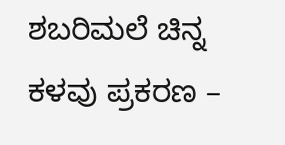ಶಬರಿಮಲೆ ಚಿನ್ನ ಕಳವು ಪ್ರಕರಣ –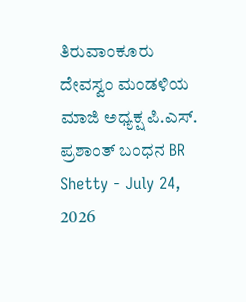ತಿರುವಾಂಕೂರು ದೇವಸ್ವಂ ಮಂಡಳಿಯ ಮಾಜಿ ಅಧ್ಯಕ್ಷ ಪಿ.ಎಸ್. ಪ್ರಶಾಂತ್ ಬಂಧನ BR Shetty - July 24, 2026